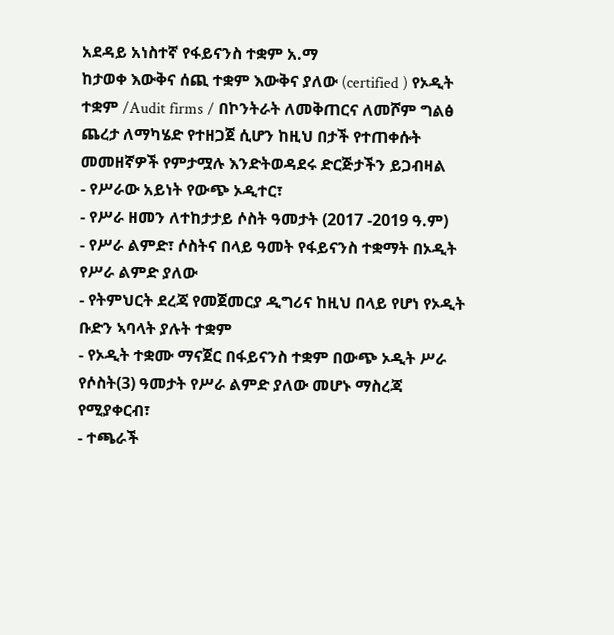አደዳይ አነስተኛ የፋይናንስ ተቋም አ.ማ
ከታወቀ እውቅና ሰጪ ተቋም እውቅና ያለው (certified ) የኦዲት ተቋም /Audit firms / በኮንትራት ለመቅጠርና ለመሾም ግልፅ ጨረታ ለማካሄድ የተዘጋጀ ሲሆን ከዚህ በታች የተጠቀሱት መመዘኛዎች የምታሟሉ እንድትወዳደሩ ድርጅታችን ይጋብዛል
- የሥራው አይነት የውጭ ኦዲተር፣
- የሥራ ዘመን ለተከታታይ ሶስት ዓመታት (2017 -2019 ዓ.ም)
- የሥራ ልምድ፣ ሶስትና በላይ ዓመት የፋይናንስ ተቋማት በኦዲት የሥራ ልምድ ያለው
- የትምህርት ደረጃ የመጀመርያ ዲግሪና ከዚህ በላይ የሆነ የኦዲት ቡድን ኣባላት ያሉት ተቋም
- የኦዲት ተቋሙ ማናጀር በፋይናንስ ተቋም በውጭ ኦዲት ሥራ የሶስት(3) ዓመታት የሥራ ልምድ ያለው መሆኑ ማስረጃ የሚያቀርብ፣
- ተጫራች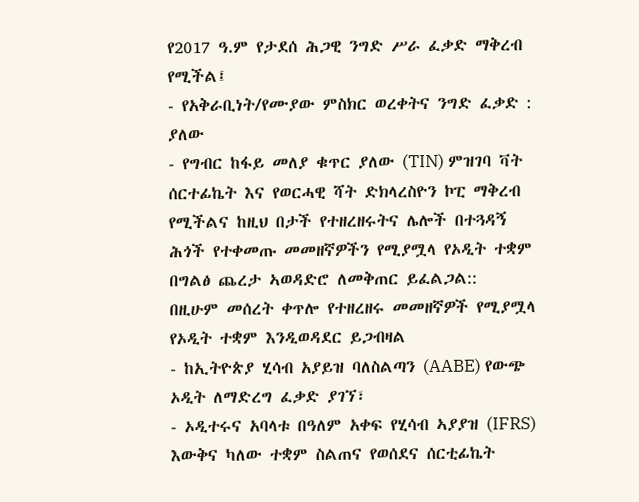የ2017 ዓ.ም የታደሰ ሕጋዊ ንግድ ሥራ ፈቃድ ማቅረብ የሚችል፤
- የአቅራቢነት/የሙያው ምስክር ወረቀትና ንግድ ፈቃድ : ያለው
- የግብር ከፋይ መለያ ቁጥር ያለው (TIN) ምዝገባ ቫት ሰርተፊኬት እና የወርሓዊ ሻት ድክላረስዮን ኮፒ ማቅረብ የሚችልና ከዚህ በታች የተዘረዘሩትና ሌሎች በተጓዳኝ ሕጎች የተቀመጡ መመዘኛዎችን የሚያሟላ የኦዲት ተቋም በግልፅ ጨረታ ኣወዳድሮ ለመቅጠር ይፈልጋል::
በዚሁም መሰረት ቀጥሎ የተዘረዘሩ መመዘኛዎች የሚያሟላ የኦዲት ተቋም እንዲወዳደር ይጋብዛል
- ከኢትዮጵያ ሂሳብ አያይዝ ባለስልጣን (AABE) የውጭ ኦዲት ለማድረግ ፈቃድ ያገኘ፣
- ኦዲተሩና አባላቱ በዓለም አቀፍ የሂሳብ ኣያያዝ (IFRS) እውቅና ካለው ተቋም ስልጠና የወሰደና ሰርቲፊኬት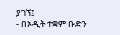ያገኘ፤
- በኦዲት ተቋም ቡድን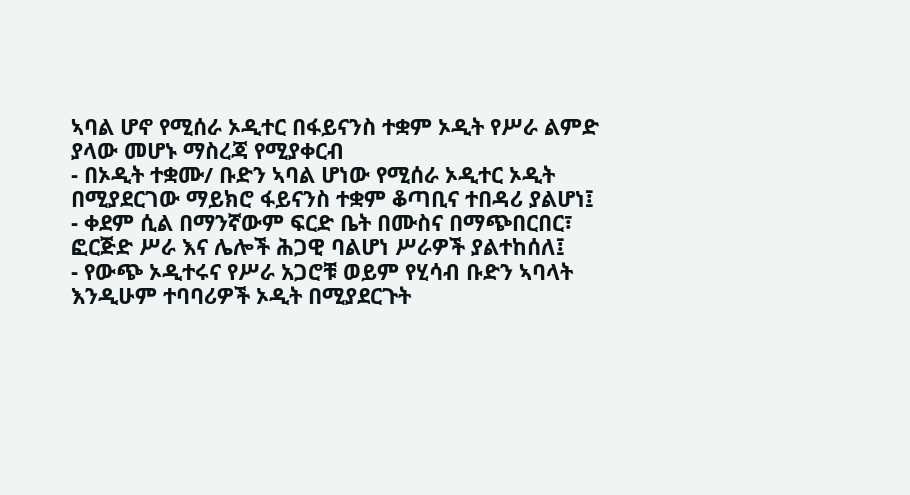ኣባል ሆኖ የሚሰራ ኦዲተር በፋይናንስ ተቋም ኦዲት የሥራ ልምድ ያላው መሆኑ ማስረጃ የሚያቀርብ
- በኦዲት ተቋሙ/ ቡድን ኣባል ሆነው የሚሰራ ኦዲተር ኦዲት በሚያደርገው ማይክሮ ፋይናንስ ተቋም ቆጣቢና ተበዳሪ ያልሆነ፤
- ቀደም ሲል በማንኛውም ፍርድ ቤት በሙስና በማጭበርበር፣ ፎርጅድ ሥራ እና ሌሎች ሕጋዊ ባልሆነ ሥራዎች ያልተከሰለ፤
- የውጭ ኦዲተሩና የሥራ አጋሮቹ ወይም የሂሳብ ቡድን ኣባላት እንዲሁም ተባባሪዎች ኦዲት በሚያደርጉት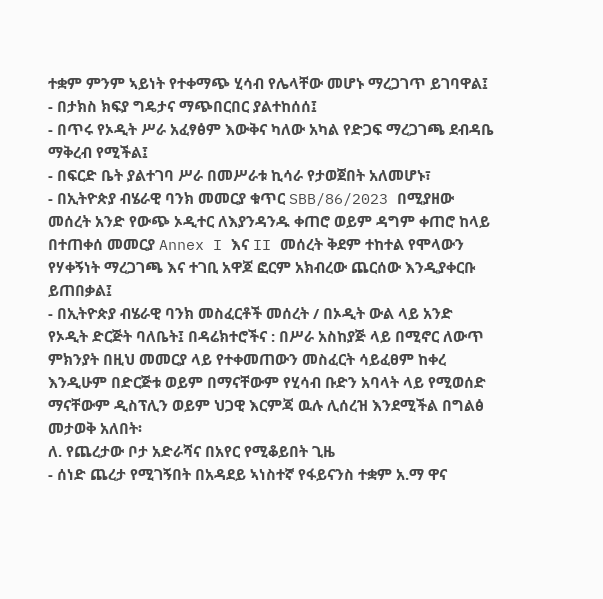ተቋም ምንም ኣይነት የተቀማጭ ሂሳብ የሌላቸው መሆኑ ማረጋገጥ ይገባዋል፤
- በታክስ ክፍያ ግዴታና ማጭበርበር ያልተከሰሰ፤
- በጥሩ የኦዲት ሥራ አፈፃፅም እውቅና ካለው አካል የድጋፍ ማረጋገጫ ደብዳቤ ማቅረብ የሚችል፤
- በፍርድ ቤት ያልተገባ ሥራ በመሥራቱ ኪሳራ የታወጀበት አለመሆኑ፣
- በኢትዮጵያ ብሄራዊ ባንክ መመርያ ቁጥር SBB/86/2023 በሚያዘው መሰረት አንድ የውጭ ኦዲተር ለእያንዳንዱ ቀጠሮ ወይም ዳግም ቀጠሮ ከላይ በተጠቀሰ መመርያ Annex I እና II መሰረት ቅደም ተከተል የሞላውን የሃቀኝነት ማረጋገጫ እና ተገቢ አዋጆ ፎርም አክብረው ጨርሰው እንዲያቀርቡ ይጠበቃል፤
- በኢትዮጵያ ብሄራዊ ባንክ መስፈርቶች መሰረት / በኦዲት ውል ላይ አንድ የኦዲት ድርጅት ባለቤት፤ በዳሬክተሮችና : በሥራ አስከያጅ ላይ በሚኖር ለውጥ ምክንያት በዚህ መመርያ ላይ የተቀመጠውን መስፈርት ሳይፈፀም ከቀረ እንዲሁም በድርጅቱ ወይም በማናቸውም የሂሳብ ቡድን አባላት ላይ የሚወሰድ ማናቸውም ዲስፕሊን ወይም ህጋዊ እርምጃ ዉሉ ሊሰረዝ እንደሚችል በግልፅ መታወቅ አለበት፡
ለ. የጨረታው ቦታ አድራሻና በአየር የሚቆይበት ጊዜ
- ሰነድ ጨረታ የሚገኝበት በአዳደይ ኣነስተኛ የፋይናንስ ተቋም አ.ማ ዋና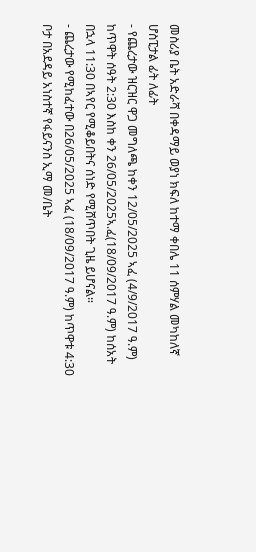መስሪያ ቤት አድራሻ በቀዳማይ ወያነ ክፍለ ከተማ ቀበሌ 11 ሰምሃል መካከለኛ ሆስፒታል ፊት ለፊት
- የጨረታው ዝርዝር ዋጋ መግለጫ ከቀን 12/05/2025 ኣፈ (4/9/2017 ዓ.ም) ከጥዋት ሰዓት 2:30 እስከ ቀን 26/05/2025ኣ.ፈ(18/09/2017 ዓ.ም) ከሰአት በኋላ 11:30 በኣየር የሚቆይበትና ሰነድ የሚሸጥበት ጊዜ ይሆናል።
- ጨረታው የሚከፈተው በ26/05/2025 ኣፈ (18/09/2017 ዓ.ም) ከጥዋቱ 4:30 ቦታ በአደዳይ አነስተኛ የፋይናንስ ኢማ መ/ቤት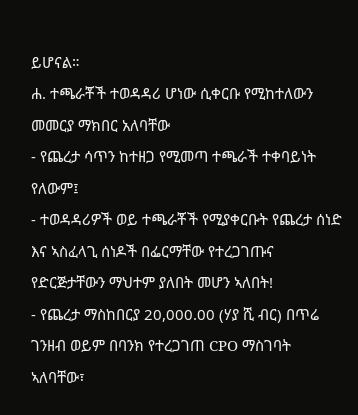ይሆናል።
ሐ. ተጫራቾች ተወዳዳሪ ሆነው ሲቀርቡ የሚከተለውን መመርያ ማክበር አለባቸው
- የጨረታ ሳጥን ከተዘጋ የሚመጣ ተጫራች ተቀባይነት የለውም፤
- ተወዳዳሪዎች ወይ ተጫራቾች የሚያቀርቡት የጨረታ ሰነድ እና ኣስፈላጊ ሰነዶች በፌርማቸው የተረጋገጡና የድርጅታቸውን ማህተም ያለበት መሆን ኣለበት!
- የጨረታ ማስከበርያ 20,000.00 (ሃያ ሺ ብር) በጥሬ ገንዘብ ወይም በባንክ የተረጋገጠ CPO ማስገባት ኣለባቸው፣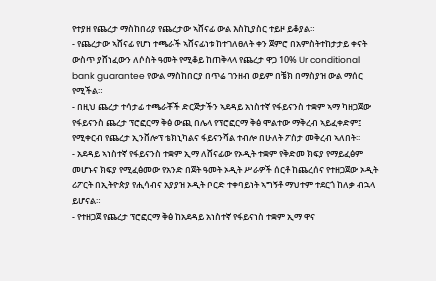የተያዘ የጨረታ ማስከበሪያ የጨረታው ኣሸናፊ ውል እስኪያስር ተይዞ ይቆያል።
- የጨረታው ኣሸናፊ የሆነ ተጫራች ኣሸናፊነቱ ከተገለፀለት ቀን ጀምሮ በአምስትተከታታይ ቀናት ውስጥ ያሸነፈውን ለሶስት ዓመት የሚቆይ ከጠቅላላ የጨረታ ዋጋ 10% Ur conditional bank guarantee የውል ማስከበርያ በጥሬ ገንዘብ ወይም በቼክ በማስያዝ ውል ማሰር የሚችል።
- በዚህ ጨረታ ተሳታፊ ተጫራቾች ድርጅታችን ኣደዳይ አነስተኛ የፋይናንስ ተቋም ኣማ ካዘጋጀው የፋይናንስ ጨረታ ፕሮፎርማ ቅፅ ውጪ በሌላ የፕሮፎርማ ቅፅ ሞልተው ማቅረብ ኣይፈቀድም፤ የሚቀርብ የጨረታ ኢንቨሎፕ ቴክኒካልና ፋይናንሻል ተብሎ በሁለት ፖስታ መቅረብ ኣለበት፡፡
- አደዳይ ኣነስተኛ የፋይናንስ ተቋም ኢማ ለሸናፊው የኦዲት ተቋም የቅድመ ክፍያ የማይፈፅም መሆኑና ክፍያ የሚፈፅመው የአንድ በጀት ዓመት ኦዲት ሥራዎች ሰርቶ ከጨረሰና የተዘጋጀው ኦዲት ሪፖርት በኢትዮጵያ የሒሳብና አያያዝ ኦዲት ቦርድ ተቀባይነት ኣግኝቶ ማህተም ተደርጎ ከለቃ ብኋላ ይሆናል።
- የተዘጋጀ የጨረታ ፕሮፎርማ ቅፅ ከአደዳይ አነስተኛ የፋይናነስ ተቋም ኢማ ዋና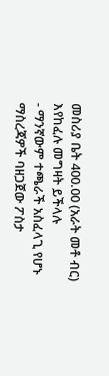መስሪያ ቤት 400.00 (አራት መቶ ብር) እየከፈሉ መግዛት ይችላሉ
- ማንኛውም ተጫራች አስፈላጊ የሆኑ ማስረጃዎች ባዘጋጀው ፖስታ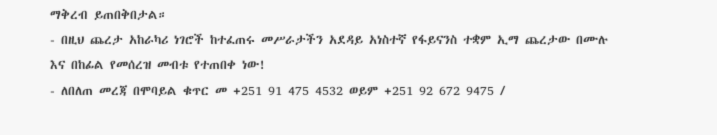ማቅረብ ይጠበቅበታል።
- በዚህ ጨረታ አከራካሪ ነገሮች ከተፈጠሩ መሥራታችን አደዳይ አነስተኛ የፋይናንስ ተቋም ኢማ ጨረታው በሙሉ እና በከፊል የመሰረዝ መብቱ የተጠበቀ ነው!
- ለበለጠ መረጃ በሞባይል ቁጥር መ +251 91 475 4532 ወይም +251 92 672 9475 /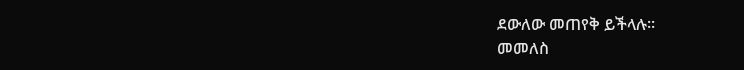ደውለው መጠየቅ ይችላሉ።
መመለስ